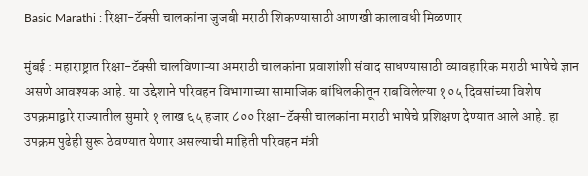Basic Marathi : रिक्षा-टॅक्सी चालकांना जुजबी मराठी शिकण्यासाठी आणखी कालावधी मिळणार

मुंबई : महाराष्ट्रात रिक्षा-टॅक्सी चालविणाऱ्या अमराठी चालकांना प्रवाशांशी संवाद साधण्यासाठी व्यावहारिक मराठी भाषेचे ज्ञान असणे आवश्यक आहे. या उद्देशाने परिवहन विभागाच्या सामाजिक बांधिलकीतून राबविलेल्या १०५ दिवसांच्या विशेष उपक्रमाद्वारे राज्यातील सुमारे १ लाख ६५ हजार ८०० रिक्षा-टॅक्सी चालकांना मराठी भाषेचे प्रशिक्षण देण्यात आले आहे. हा उपक्रम पुढेही सुरू ठेवण्यात येणार असल्याची माहिती परिवहन मंत्री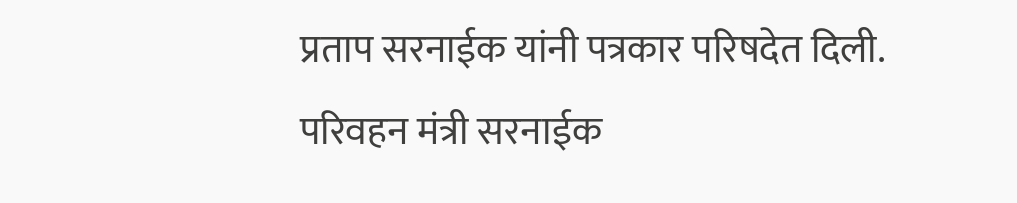प्रताप सरनाईक यांनी पत्रकार परिषदेत दिली. परिवहन मंत्री सरनाईक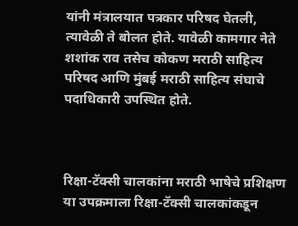यांनी मंत्रालयात पत्रकार परिषद घेतली, त्यावेळी ते बोलत होते. यावेळी कामगार नेते शशांक राव तसेच कोकण मराठी साहित्य परिषद आणि मुंबई मराठी साहित्य संघाचे पदाधिकारी उपस्थित होते.



रिक्षा-टॅक्सी चालकांना मराठी भाषेचे प्रशिक्षण या उपक्रमाला रिक्षा-टॅक्सी चालकांकडून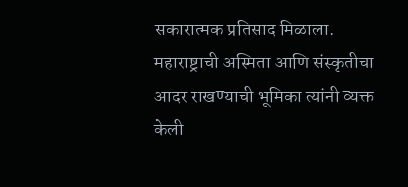सकारात्मक प्रतिसाद मिळाला. महाराष्ट्राची अस्मिता आणि संस्कृतीचा आदर राखण्याची भूमिका त्यांनी व्यक्त केली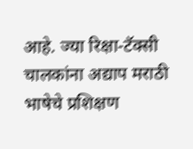आहे. ज्या रिक्षा-टॅक्सी चालकांना अद्याप मराठी भाषेचे प्रशिक्षण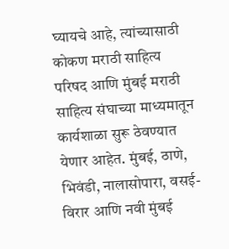घ्यायचे आहे, त्यांच्यासाठी कोकण मराठी साहित्य परिषद आणि मुंबई मराठी साहित्य संघाच्या माध्यमातून कार्यशाळा सुरू ठेवण्यात येणार आहेत. मुंबई, ठाणे, भिवंडी, नालासोपारा, वसई-विरार आणि नवी मुंबई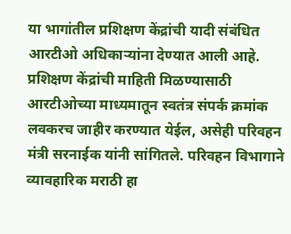या भागांतील प्रशिक्षण केंद्रांची यादी संबंधित आरटीओ अधिकाऱ्यांना देण्यात आली आहे. प्रशिक्षण केंद्रांची माहिती मिळण्यासाठी आरटीओच्या माध्यमातून स्वतंत्र संपर्क क्रमांक लवकरच जाहीर करण्यात येईल, असेही परिवहन मंत्री सरनाईक यांनी सांगितले. परिवहन विभागाने व्यावहारिक मराठी हा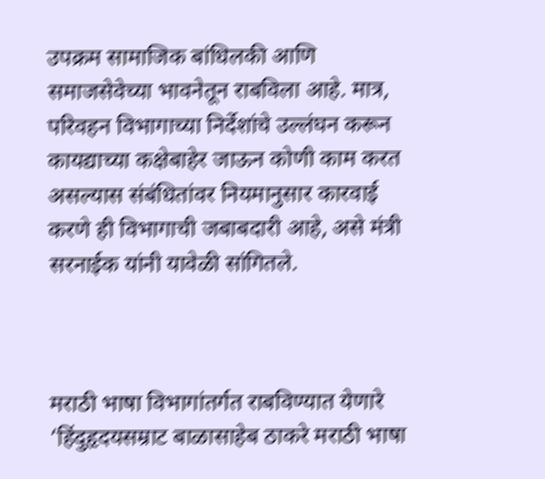उपक्रम सामाजिक बांधिलकी आणि समाजसेवेच्या भावनेतून राबविला आहे. मात्र, परिवहन विभागाच्या निर्देशांचे उल्लंघन करून कायद्याच्या कक्षेबाहेर जाऊन कोणी काम करत असल्यास संबंधितांवर नियमानुसार कारवाई करणे ही विभागाची जबाबदारी आहे, असे मंत्री सरनाईक यांनी यावेळी सांगितले.



मराठी भाषा विभागांतर्गत राबविण्यात येणारे ‘हिंदुहृदयसम्राट बाळासाहेब ठाकरे मराठी भाषा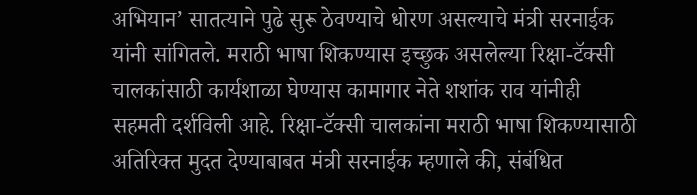अभियान’ सातत्याने पुढे सुरू ठेवण्याचे धोरण असल्याचे मंत्री सरनाईक यांनी सांगितले. मराठी भाषा शिकण्यास इच्छुक असलेल्या रिक्षा-टॅक्सी चालकांसाठी कार्यशाळा घेण्यास कामागार नेते शशांक राव यांनीही सहमती दर्शविली आहे. रिक्षा-टॅक्सी चालकांना मराठी भाषा शिकण्यासाठी अतिरिक्त मुदत देण्याबाबत मंत्री सरनाईक म्हणाले की, संबंधित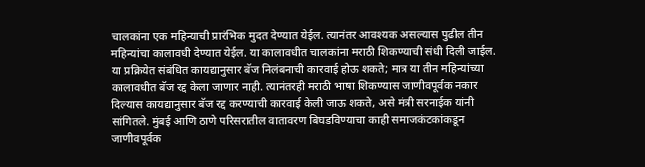चालकांना एक महिन्याची प्रारंभिक मुदत देण्यात येईल. त्यानंतर आवश्यक असल्यास पुढील तीन महिन्यांचा कालावधी देण्यात येईल. या कालावधीत चालकांना मराठी शिकण्याची संधी दिली जाईल. या प्रक्रियेत संबंधित कायद्यानुसार बॅज निलंबनाची कारवाई होऊ शकते; मात्र या तीन महिन्यांच्या कालावधीत बॅज रद्द केला जाणार नाही. त्यानंतरही मराठी भाषा शिकण्यास जाणीवपूर्वक नकार दिल्यास कायद्यानुसार बॅज रद्द करण्याची कारवाई केली जाऊ शकते, असे मंत्री सरनाईक यांनी सांगितले. मुंबई आणि ठाणे परिसरातील वातावरण बिघडविण्याचा काही समाजकंटकांकडून जाणीवपूर्वक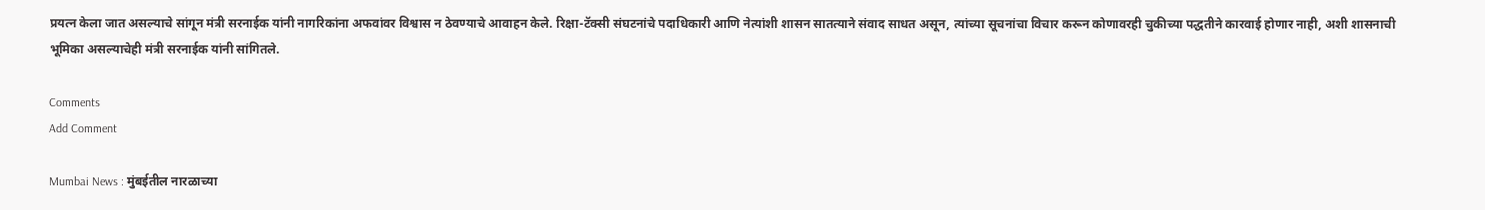प्रयत्न केला जात असल्याचे सांगून मंत्री सरनाईक यांनी नागरिकांना अफवांवर विश्वास न ठेवण्याचे आवाहन केले. रिक्षा-टॅक्सी संघटनांचे पदाधिकारी आणि नेत्यांशी शासन सातत्याने संवाद साधत असून, त्यांच्या सूचनांचा विचार करून कोणावरही चुकीच्या पद्धतीने कारवाई होणार नाही, अशी शासनाची भूमिका असल्याचेही मंत्री सरनाईक यांनी सांगितले.

Comments
Add Comment

Mumbai News : मुंबईतील नारळाच्या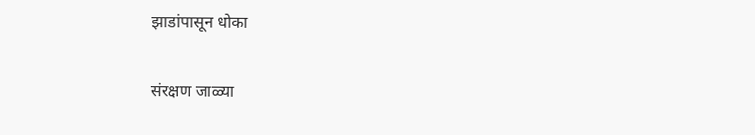झाडांपासून धोका

संरक्षण जाळ्या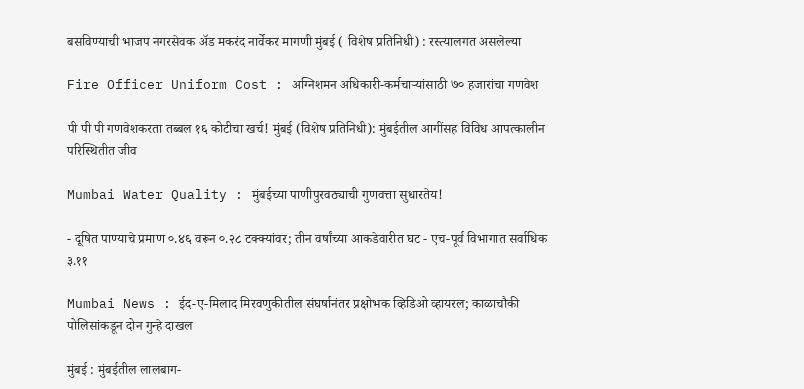बसविण्याची भाजप नगरसेवक अ‍ॅड मकरंद नार्वेकर मागणी मुंबई ( विशेष प्रतिनिधी) : रस्त्यालगत असलेल्या

Fire Officer Uniform Cost : अग्निशमन अधिकारी-कर्मचाऱ्यांसाठी ७० हजारांचा गणवेश

पी पी पी गणवेशकरता तब्बल १६ कोटीचा खर्च! मुंबई (विशेष प्रतिनिधी): मुंबईतील आगींसह विविध आपत्कालीन परिस्थितीत जीव

Mumbai Water Quality : मुंबईच्या पाणीपुरवठ्याची गुणवत्ता सुधारतेय!

- दूषित पाण्याचे प्रमाण ०.४६ वरून ०.२८ टक्क्यांवर; तीन वर्षांच्या आकडेवारीत घट - एच-पूर्व विभागात सर्वाधिक ३.११

Mumbai News : ईद-ए-मिलाद मिरवणुकीतील संघर्षानंतर प्रक्षोभक व्हिडिओ व्हायरल; काळाचौकी पोलिसांकडून दोन गुन्हे दाखल

मुंबई : मुंबईतील लालबाग-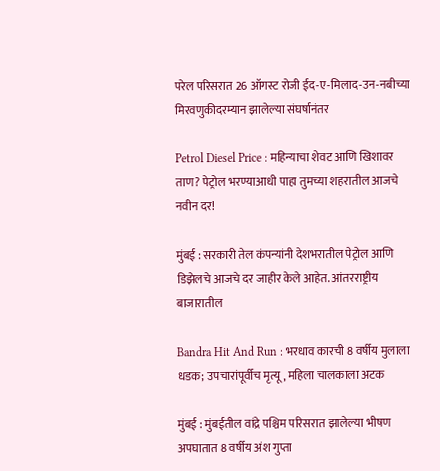परेल परिसरात 26 ऑगस्ट रोजी ईद-ए-मिलाद-उन-नबीच्या मिरवणुकीदरम्यान झालेल्या संघर्षानंतर

Petrol Diesel Price : महिन्याचा शेवट आणि खिशावर ताण? पेट्रोल भरण्याआधी पाहा तुमच्या शहरातील आजचे नवीन दर!

मुंबई : सरकारी तेल कंपन्यांनी देशभरातील पेट्रोल आणि डिझेलचे आजचे दर जाहीर केले आहेत. आंतरराष्ट्रीय बाजारातील

Bandra Hit And Run : भरधाव कारची 8 वर्षीय मुलाला धडक; उपचारांपूर्वीच मृत्यू, महिला चालकाला अटक

मुंबई : मुंबईतील वांद्रे पश्चिम परिसरात झालेल्या भीषण अपघातात 8 वर्षीय अंश गुप्ता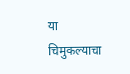या चिमुकल्याचा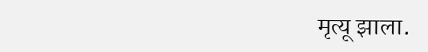मृत्यू झाला.